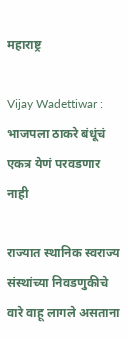महाराष्ट्र

Vijay Wadettiwar : भाजपला ठाकरे बंधूंचं एकत्र येणं परवडणार नाही

राज्यात स्थानिक स्वराज्य संस्थांच्या निवडणुकीचे वारे वाहू लागले असताना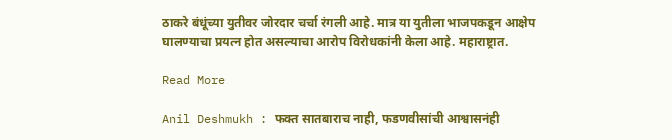ठाकरे बंधूंच्या युतीवर जोरदार चर्चा रंगली आहे. मात्र या युतीला भाजपकडून आक्षेप घालण्याचा प्रयत्न होत असल्याचा आरोप विरोधकांनी केला आहे. महाराष्ट्रात.

Read More

Anil Deshmukh : फक्त सातबाराच नाही, फडणवीसांची आश्वासनंही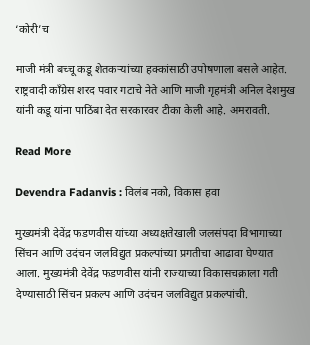‘कोरी’च

माजी मंत्री बच्चू कडू शेतकऱ्यांच्या हक्कांसाठी उपोषणाला बसले आहेत. राष्ट्रवादी काँग्रेस शरद पवार गटाचे नेते आणि माजी गृहमंत्री अनिल देशमुख यांनी कडू यांना पाठिंबा देत सरकारवर टीका केली आहे. अमरावती.

Read More

Devendra Fadanvis : विलंब नको, विकास हवा

मुख्यमंत्री देवेंद्र फडणवीस यांच्या अध्यक्षतेखाली जलसंपदा विभागाच्या सिंचन आणि उदंचन जलविद्युत प्रकल्पांच्या प्रगतीचा आढावा घेण्यात आला. मुख्यमंत्री देवेंद्र फडणवीस यांनी राज्याच्या विकासचक्राला गती देण्यासाठी सिंचन प्रकल्प आणि उदंचन जलविद्युत प्रकल्पांची.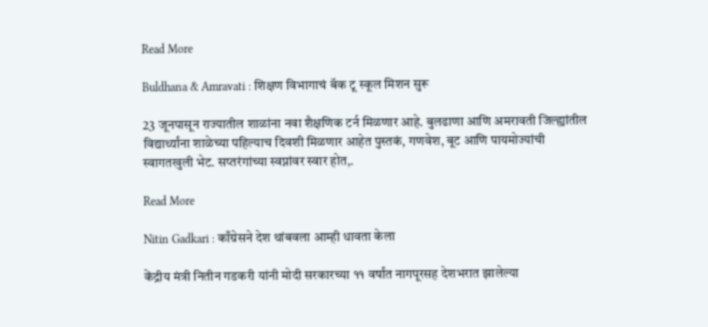Read More

Buldhana & Amravati : शिक्षण विभागाचं बॅक टू स्कूल मिशन सुरू

23 जूनपासून राज्यातील शाळांना नवा शैक्षणिक टर्न मिळणार आहे. बुलढाणा आणि अमरावती जिल्ह्यांतील विद्यार्थ्यांना शाळेच्या पहिल्याच दिवशी मिळणार आहेत पुस्तकं, गणवेश, बूट आणि पायमोज्यांची स्वागतखुली भेट. सप्तरंगांच्या स्वप्नांवर स्वार होत,.

Read More

Nitin Gadkari : काँग्रेसने देश थांबवला आम्ही धावता केला

केंद्रीय मंत्री नितीन गडकरी यांनी मोदी सरकारच्या ११ वर्षांत नागपूरसह देशभरात झालेल्या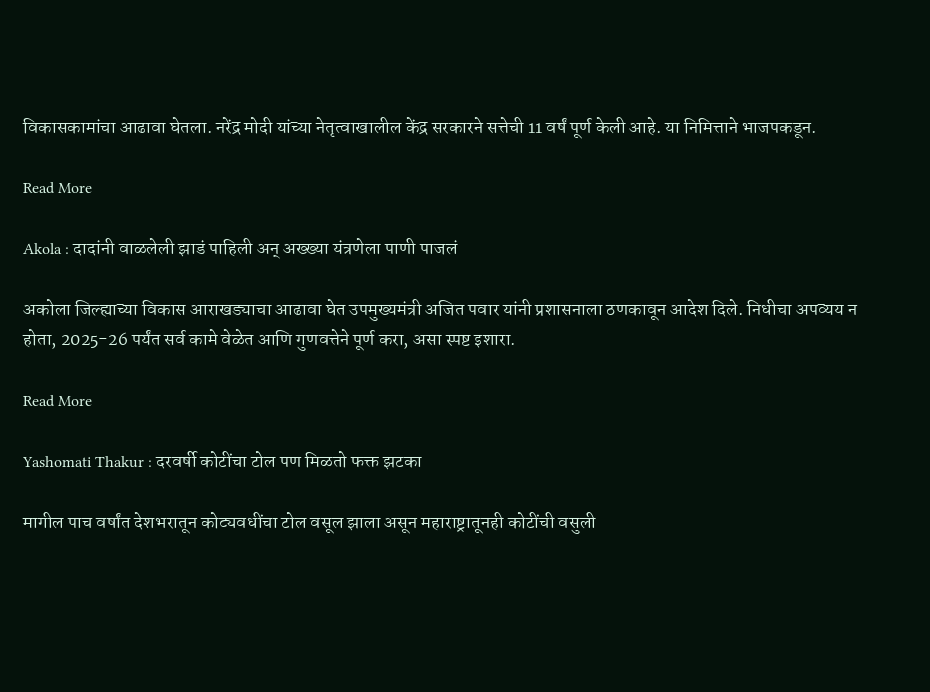विकासकामांचा आढावा घेतला. नरेंद्र मोदी यांच्या नेतृत्वाखालील केंद्र सरकारने सत्तेची 11 वर्षं पूर्ण केली आहे. या निमित्ताने भाजपकडून.

Read More

Akola : दादांनी वाळलेली झाडं पाहिली अन् अख्ख्या यंत्रणेला पाणी पाजलं

अकोला जिल्ह्याच्या विकास आराखड्याचा आढावा घेत उपमुख्यमंत्री अजित पवार यांनी प्रशासनाला ठणकावून आदेश दिले. निधीचा अपव्यय न होता, 2025-26 पर्यंत सर्व कामे वेळेत आणि गुणवत्तेने पूर्ण करा, असा स्पष्ट इशारा.

Read More

Yashomati Thakur : दरवर्षी कोटींचा टोल पण मिळतो फक्त झटका

मागील पाच वर्षांत देशभरातून कोट्यवधींचा टोल वसूल झाला असून महाराष्ट्रातूनही कोटींची वसुली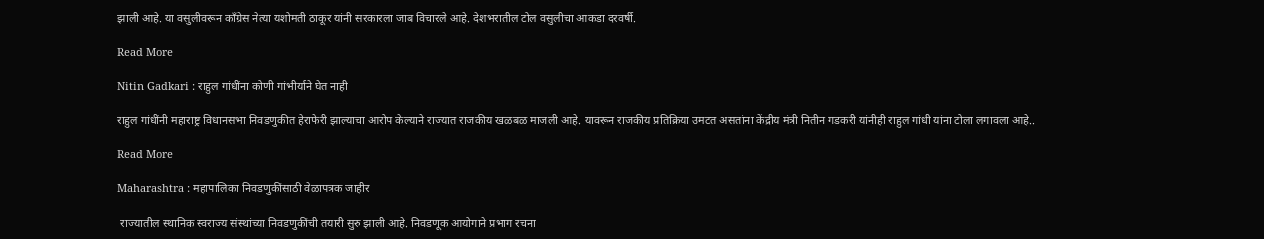झाली आहे. या वसुलीवरून काँग्रेस नेत्या यशोमती ठाकूर यांनी सरकारला जाब विचारले आहे. देशभरातील टोल वसुलीचा आकडा दरवर्षी.

Read More

Nitin Gadkari : राहुल गांधींना कोणी गांभीर्याने घेत नाही

राहुल गांधींनी महाराष्ट्र विधानसभा निवडणुकीत हेराफेरी झाल्याचा आरोप केल्याने राज्यात राजकीय खळबळ माजली आहे. यावरून राजकीय प्रतिक्रिया उमटत असतांना केंद्रीय मंत्री नितीन गडकरी यांनीही राहुल गांधी यांना टोला लगावला आहे..

Read More

Maharashtra : महापालिका निवडणुकींसाठी वेळापत्रक जाहीर

 राज्यातील स्थानिक स्वराज्य संस्थांच्या निवडणुकींची तयारी सुरु झाली आहे. निवडणूक आयोगाने प्रभाग रचना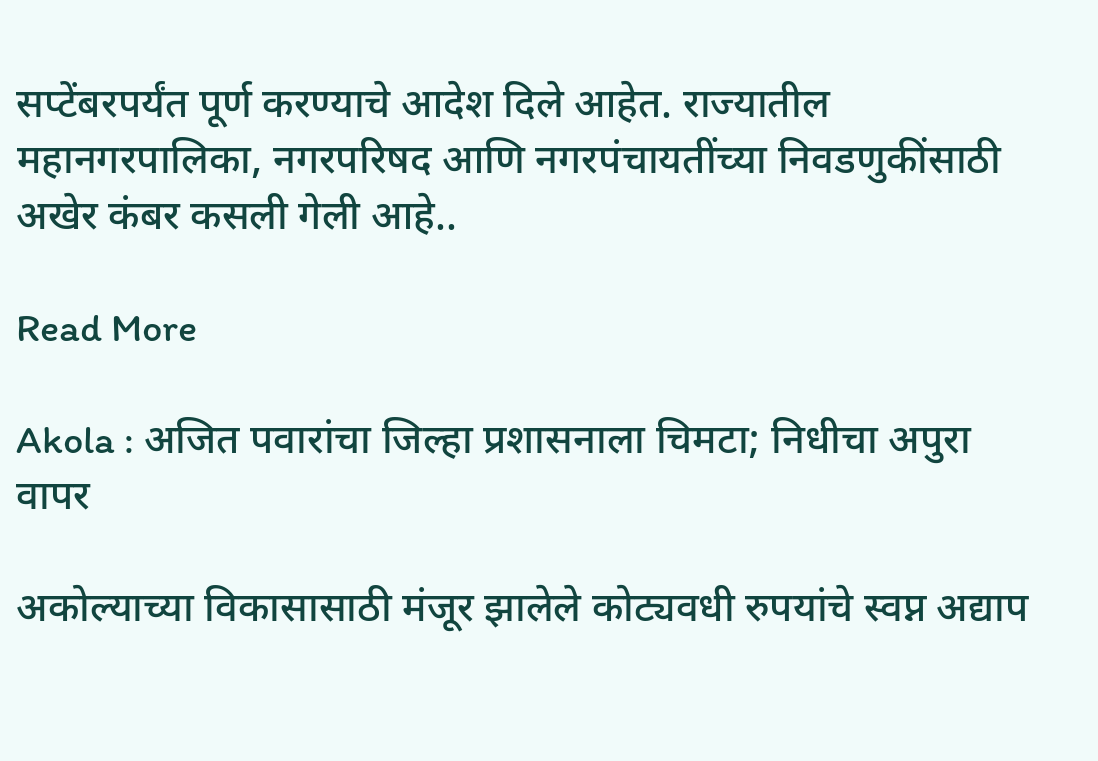सप्टेंबरपर्यंत पूर्ण करण्याचे आदेश दिले आहेत. राज्यातील महानगरपालिका, नगरपरिषद आणि नगरपंचायतींच्या निवडणुकींसाठी अखेर कंबर कसली गेली आहे..

Read More

Akola : अजित पवारांचा जिल्हा प्रशासनाला चिमटा; निधीचा अपुरा वापर

अकोल्याच्या विकासासाठी मंजूर झालेले कोट्यवधी रुपयांचे स्वप्न अद्याप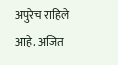अपुरेच राहिले आहे. अजित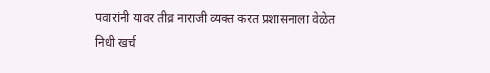पवारांनी यावर तीव्र नाराजी व्यक्त करत प्रशासनाला वेळेत निधी खर्च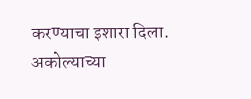करण्याचा इशारा दिला. अकोल्याच्या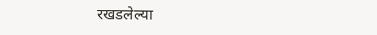रखडलेल्या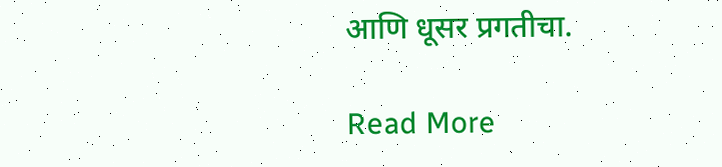आणि धूसर प्रगतीचा.

Read More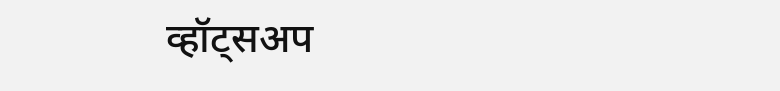व्हॉट्सअप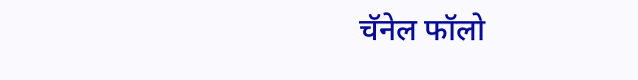चॅनेल फॉलो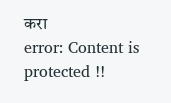करा
error: Content is protected !!